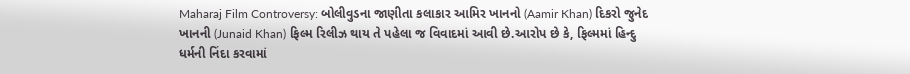Maharaj Film Controversy: બોલીવુડના જાણીતા કલાકાર આમિર ખાનનો (Aamir Khan) દિકરો જુનેદ ખાનની (Junaid Khan) ફિલ્મ રિલીઝ થાય તે પહેલા જ વિવાદમાં આવી છે.આરોપ છે કે, ફિલ્મમાં હિન્દુ ધર્મની નિંદા કરવામાં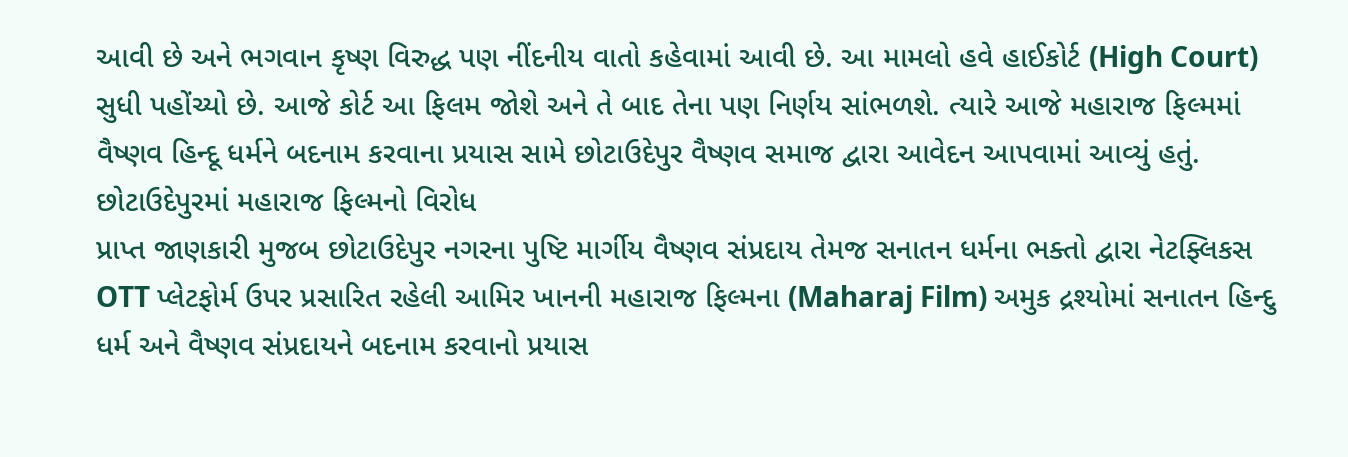આવી છે અને ભગવાન કૃષ્ણ વિરુદ્ધ પણ નીંદનીય વાતો કહેવામાં આવી છે. આ મામલો હવે હાઈકોર્ટ (High Court) સુધી પહોંચ્યો છે. આજે કોર્ટ આ ફિલમ જોશે અને તે બાદ તેના પણ નિર્ણય સાંભળશે. ત્યારે આજે મહારાજ ફિલ્મમાં વૈષ્ણવ હિન્દૂ ધર્મને બદનામ કરવાના પ્રયાસ સામે છોટાઉદેપુર વૈષ્ણવ સમાજ દ્વારા આવેદન આપવામાં આવ્યું હતું.
છોટાઉદેપુરમાં મહારાજ ફિલ્મનો વિરોધ
પ્રાપ્ત જાણકારી મુજબ છોટાઉદેપુર નગરના પુષ્ટિ માર્ગીય વૈષ્ણવ સંપ્રદાય તેમજ સનાતન ધર્મના ભક્તો દ્વારા નેટફ્લિકસ OTT પ્લેટફોર્મ ઉપર પ્રસારિત રહેલી આમિર ખાનની મહારાજ ફિલ્મના (Maharaj Film) અમુક દ્રશ્યોમાં સનાતન હિન્દુ ધર્મ અને વૈષ્ણવ સંપ્રદાયને બદનામ કરવાનો પ્રયાસ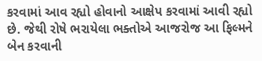કરવામાં આવ રહ્યો હોવાનો આક્ષેપ કરવામાં આવી રહ્યો છે. જેથી રોષે ભરાયેલા ભક્તોએ આજરોજ આ ફિલ્મને બેન કરવાની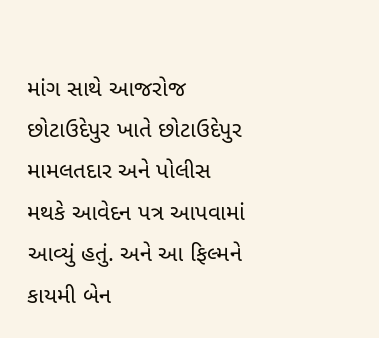માંગ સાથે આજરોજ છોટાઉદેપુર ખાતે છોટાઉદેપુર મામલતદાર અને પોલીસ મથકે આવેદન પત્ર આપવામાં આવ્યું હતું. અને આ ફિલ્મને કાયમી બેન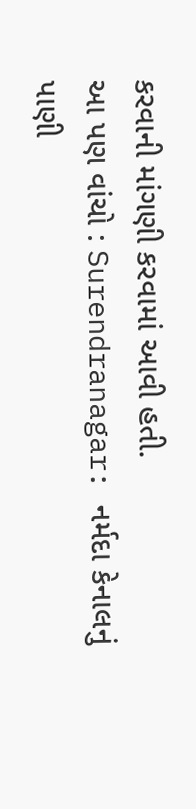કરવાની માંગણી કરવામાં આવી હતી.
આ પણ વાંચો : Surendranagar: નર્મદા કેનાલનું પાણી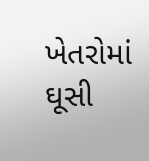ખેતરોમાં ઘૂસી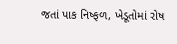જતાં પાક નિષ્ફળ, ખેડૂતોમાં રોષ